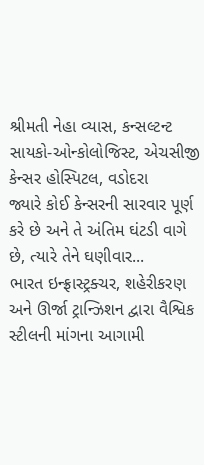શ્રીમતી નેહા વ્યાસ, કન્સલ્ટન્ટ સાયકો-ઓન્કોલોજિસ્ટ, એચસીજી કેન્સર હોસ્પિટલ, વડોદરા
જ્યારે કોઈ કેન્સરની સારવાર પૂર્ણ કરે છે અને તે અંતિમ ઘંટડી વાગે છે, ત્યારે તેને ઘણીવાર...
ભારત ઇન્ફ્રાસ્ટ્રક્ચર, શહેરીકરણ અને ઊર્જા ટ્રાન્ઝિશન દ્વારા વૈશ્વિક સ્ટીલની માંગના આગામી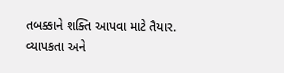તબક્કાને શક્તિ આપવા માટે તૈયાર.
વ્યાપકતા અને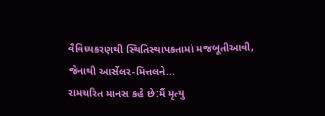વૈવિધ્યકરણથી સ્થિતિસ્થાપકતામાં મજબૂતીઆવી, જેનાથી આર્સેલર-મિત્તલને...
રામચરિત માનસ કહે છે:મૈં મૃત્યુ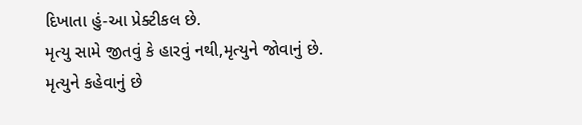દિખાતા હું-આ પ્રેક્ટીકલ છે.
મૃત્યુ સામે જીતવું કે હારવું નથી,મૃત્યુને જોવાનું છે.
મૃત્યુને કહેવાનું છે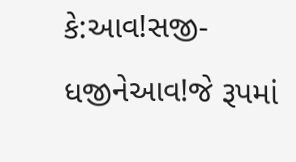કે:આવ!સજી-ધજીનેઆવ!જે રૂપમાં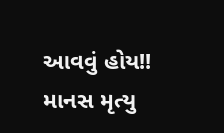આવવું હોય!!
માનસ મૃત્યુ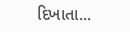દિખાતા...